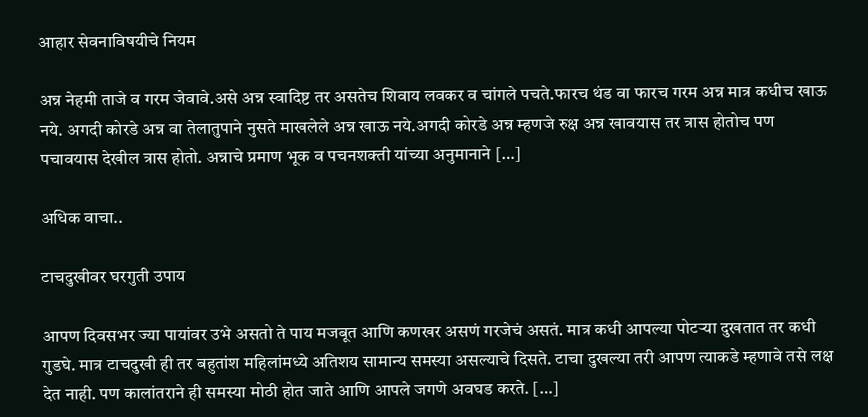आहार सेवनाविषयीचे नियम

अन्न नेहमी ताजे व गरम जेवावे.असे अन्न स्वादिष्ट तर असतेच शिवाय लवकर व चांगले पचते.फारच थंड वा फारच गरम अन्न मात्र कधीच खाऊ नये. अगदी कोरडे अन्न वा तेलातुपाने नुसते माखलेले अन्न खाऊ नये.अगदी कोरडे अन्न म्हणजे रुक्ष अन्न खावयास तर त्रास होतोच पण पचावयास देखील त्रास होतो. अन्नाचे प्रमाण भूक व पचनशक्ती यांच्या अनुमानाने […]

अधिक वाचा..

टाचदुखीवर घरगुती उपाय

आपण दिवसभर ज्या पायांवर उभे असतो ते पाय मजबूत आणि कणखर असणं गरजेचं असतं. मात्र कधी आपल्या पोटऱ्या दुखतात तर कधी गुडघे. मात्र टाचदुखी ही तर बहुतांश महिलांमध्ये अतिशय सामान्य समस्या असल्याचे दिसते. टाचा दुखल्या तरी आपण त्याकडे म्हणावे तसे लक्ष देत नाही. पण कालांतराने ही समस्या मोठी होत जाते आणि आपले जगणे अवघड करते. […]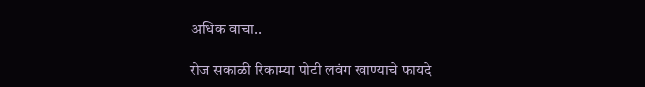अधिक वाचा..

रोज सकाळी रिकाम्या पोटी लवंग खाण्याचे फायदे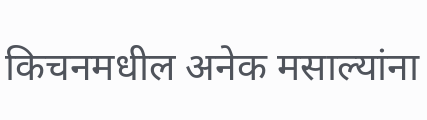किचनमधील अनेक मसाल्यांना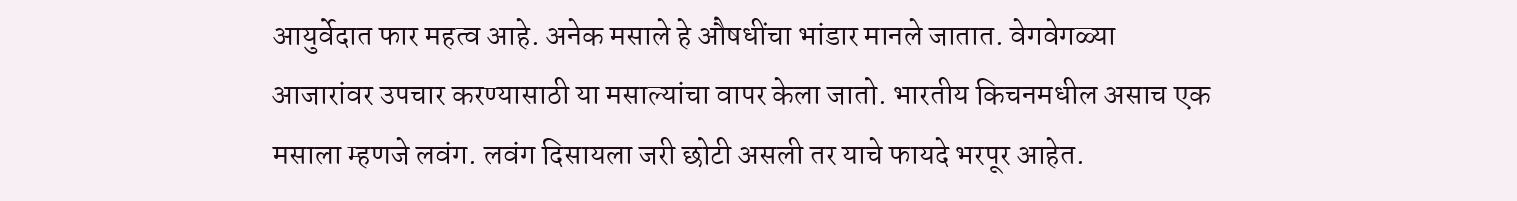आयुर्वेदात फार महत्व आहे. अनेक मसाले हे औषधींचा भांडार मानले जातात. वेगवेगळ्या आजारांवर उपचार करण्यासाठी या मसाल्यांचा वापर केला जातो. भारतीय किचनमधील असाच एक मसाला म्हणजे लवंग. लवंग दिसायला जरी छोटी असली तर याचे फायदे भरपूर आहेत.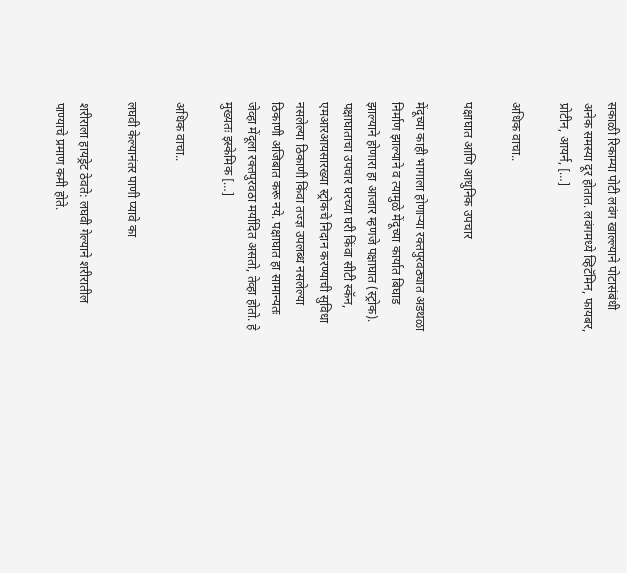सकाळी रिकाम्या पोटी लवंग खाल्ल्याने पोटासंबंधी अनेक समस्या दूर होतात. लवंगमध्ये व्हिटॅमिन, फायबर, प्रोटीन, आयर्न, […]

अधिक वाचा..

पक्षाघात आणि आधुनिक उपचार

मेंदूच्या काही भागाला होणाऱ्या रक्तपुरवठ्यात अडथळा निर्माण झाल्याने व त्यामुळे मेंदूच्या कार्यात बिघाड झाल्याने होणारा हा आजार म्हणजे पक्षाघात (स्ट्रोक). पक्षाघाताचा उपचार घरच्या घरी किंवा सीटी स्कॅन, एमआरआयसारख्या स्ट्रोकचे निदान करण्याची सुविधा नसलेल्या ठिकाणी किंवा तज्ज्ञ उपलब्ध नसलेल्या ठिकाणी अजिबात करू नये. पक्षाघात हा सामान्यतः जेव्हा मेंदूला रक्तपुरवठा मर्यादित असतो, तेव्हा होतो. हे मुख्यतः इस्केमिक […]

अधिक वाचा..

लघवी केल्यानंतर पाणी प्यावे का

शरीराला हायड्रेट ठेवते: लघवी गेल्याने शरीरातील पाण्याचे प्रमाण कमी होते.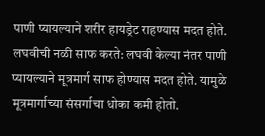पाणी प्यायल्याने शरीर हायड्रेट राहण्यास मदत होते. लघवीची नळी साफ करते: लघवी केल्या नंतर पाणी प्यायल्याने मूत्रमार्ग साफ होण्यास मदत होते. यामुळे मूत्रमार्गाच्या संसर्गाचा धोका कमी होतो.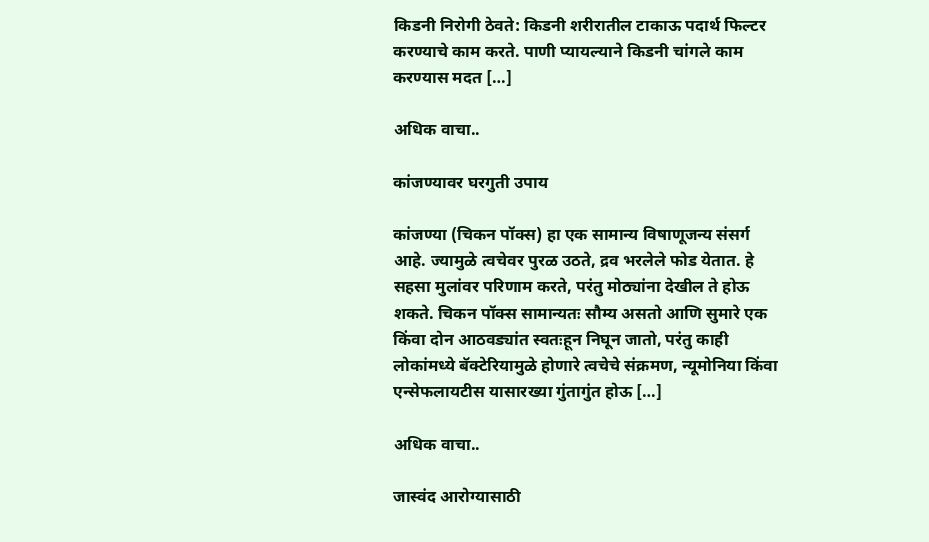किडनी निरोगी ठेवते: किडनी शरीरातील टाकाऊ पदार्थ फिल्टर करण्याचे काम करते. पाणी प्यायल्याने किडनी चांगले काम करण्यास मदत […]

अधिक वाचा..

कांजण्यावर घरगुती उपाय

कांजण्या (चिकन पॉक्स) हा एक सामान्य विषाणूजन्य संसर्ग आहे. ज्यामुळे त्वचेवर पुरळ उठते, द्रव भरलेले फोड येतात. हे सहसा मुलांवर परिणाम करते, परंतु मोठ्यांना देखील ते होऊ शकते. चिकन पॉक्स सामान्यतः सौम्य असतो आणि सुमारे एक किंवा दोन आठवड्यांत स्वतःहून निघून जातो, परंतु काही लोकांमध्ये बॅक्टेरियामुळे होणारे त्वचेचे संक्रमण, न्यूमोनिया किंवा एन्सेफलायटीस यासारख्या गुंतागुंत होऊ […]

अधिक वाचा..

जास्वंद आरोग्यासाठी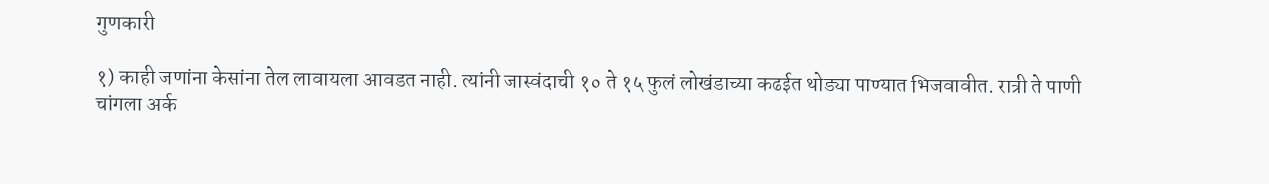गुणकारी

१) काही जणांना केसांना तेल लावायला आवडत नाही. त्यांनी जास्वंदाची १० ते १५ फुलं लोखंडाच्या कढईत थोड्या पाण्यात भिजवावीत. रात्री ते पाणी चांगला अर्क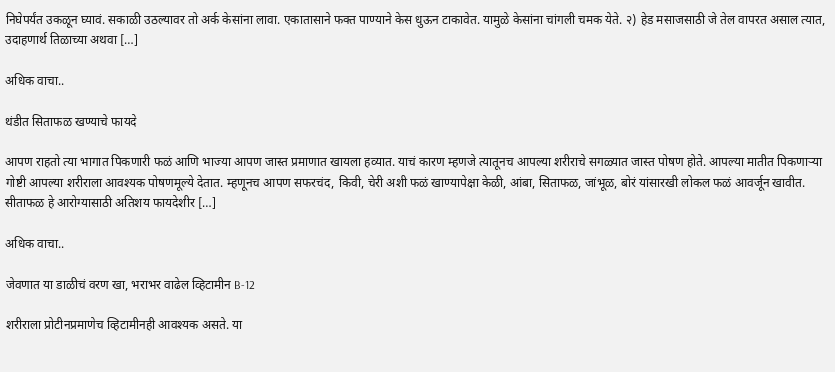निघेपर्यंत उकळून घ्यावं. सकाळी उठल्यावर तो अर्क केसांना लावा. एकातासाने फक्त पाण्याने केस धुऊन टाकावेत. यामुळे केसांना चांगली चमक येते. २) हेड मसाजसाठी जे तेल वापरत असाल त्यात, उदाहणार्थ तिळाच्या अथवा […]

अधिक वाचा..

थंडीत सिताफळ खण्याचे फायदे

आपण राहतो त्या भागात पिकणारी फळं आणि भाज्या आपण जास्त प्रमाणात खायला हव्यात. याचं कारण म्हणजे त्यातूनच आपल्या शरीराचे सगळ्यात जास्त पोषण होते. आपल्या मातीत पिकणाऱ्या गोष्टी आपल्या शरीराला आवश्यक पोषणमूल्ये देतात. म्हणूनच आपण सफरचंद, किवी, चेरी अशी फळं खाण्यापेक्षा केळी, आंबा, सिताफळ, जांभूळ, बोरं यांसारखी लोकल फळं आवर्जून खावीत. सीताफळ हे आरोग्यासाठी अतिशय फायदेशीर […]

अधिक वाचा..

जेवणात या डाळीचं वरण खा, भराभर वाढेल व्हिटामीन B-12

शरीराला प्रोटीनप्रमाणेच व्हिटामीनही आवश्यक असते. या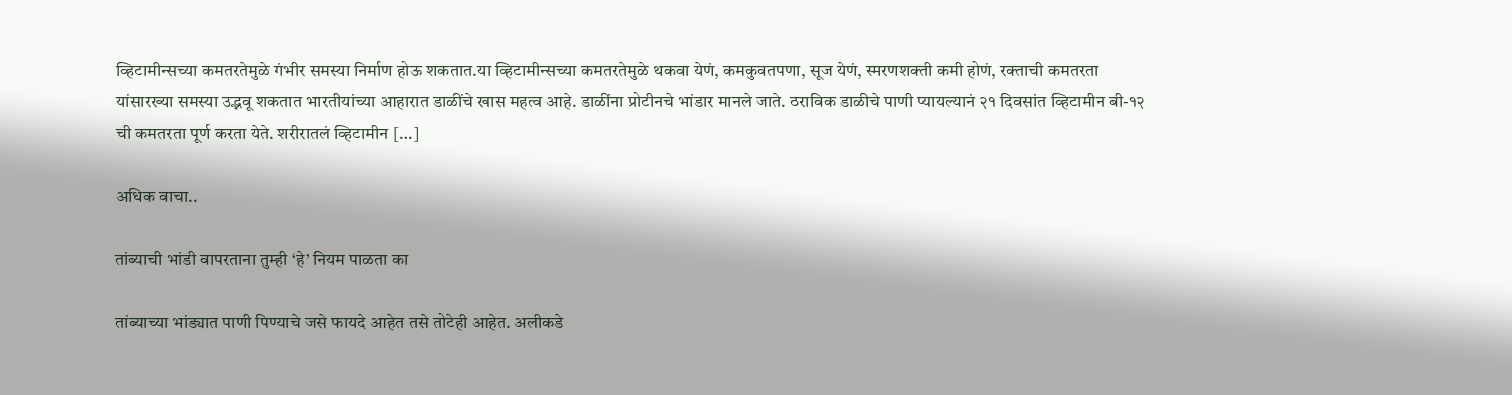व्हिटामीन्सच्या कमतरतेमुळे गंभीर समस्या निर्माण होऊ शकतात.या व्हिटामीन्सच्या कमतरतेमुळे थकवा येणं, कमकुवतपणा, सूज येणं, स्मरणशक्ती कमी होणं, रक्ताची कमतरता यांसारख्या समस्या उद्भवू शकतात भारतीयांच्या आहारात डाळींचे खास महत्व आहे. डाळींना प्रोटीनचे भांडार मानले जाते. ठराविक डाळीचे पाणी प्यायल्यानं २१ दिवसांत व्हिटामीन बी-१२ ची कमतरता पूर्ण करता येते. शरीरातलं व्हिटामीन […]

अधिक वाचा..

तांब्याची भांडी वापरताना तुम्ही ‘हे’ नियम पाळता का

तांब्याच्या भांड्यात पाणी पिण्याचे जसे फायदे आहेत तसे तोटेही आहेत. अलीकडे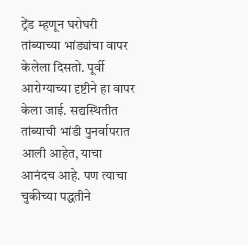ट्रेंड म्हणून घरोघरी तांब्याच्या भांड्यांचा वापर केलेला दिसतो. पूर्वी आरोग्याच्या दृष्टीने हा वापर केला जाई. सद्यस्थितीत तांब्याची भांडी पुनर्वापरात आली आहेत, याचा आनंदच आहे. पण त्याचा चुकीच्या पद्धतीने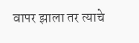वापर झाला तर त्याचे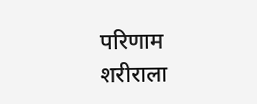परिणाम शरीराला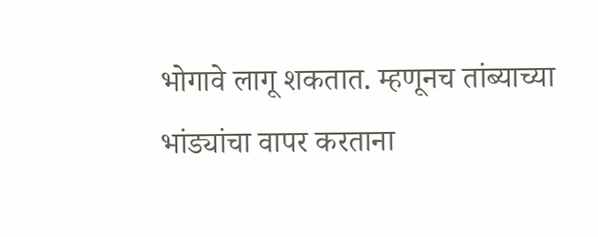भोगावे लागू शकतात. म्हणूनच तांब्याच्या भांड्यांचा वापर करताना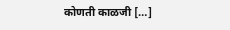कोणती काळजी […]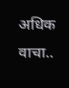अधिक वाचा..